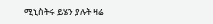ሚኒስትሩ ይሄን ያሉት ዛሬ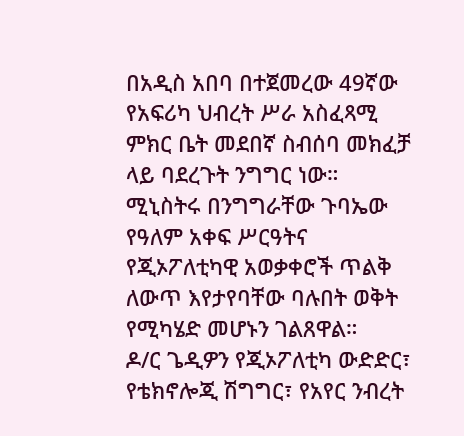በአዲስ አበባ በተጀመረው 49ኛው የአፍሪካ ህብረት ሥራ አስፈጻሚ ምክር ቤት መደበኛ ስብሰባ መክፈቻ ላይ ባደረጉት ንግግር ነው።
ሚኒስትሩ በንግግራቸው ጉባኤው የዓለም አቀፍ ሥርዓትና የጂኦፖለቲካዊ አወቃቀሮች ጥልቅ ለውጥ እየታየባቸው ባሉበት ወቅት የሚካሄድ መሆኑን ገልጸዋል።
ዶ/ር ጌዲዎን የጂኦፖለቲካ ውድድር፣ የቴክኖሎጂ ሽግግር፣ የአየር ንብረት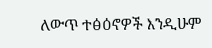ለውጥ ተፅዕኖዎች እንዲሁም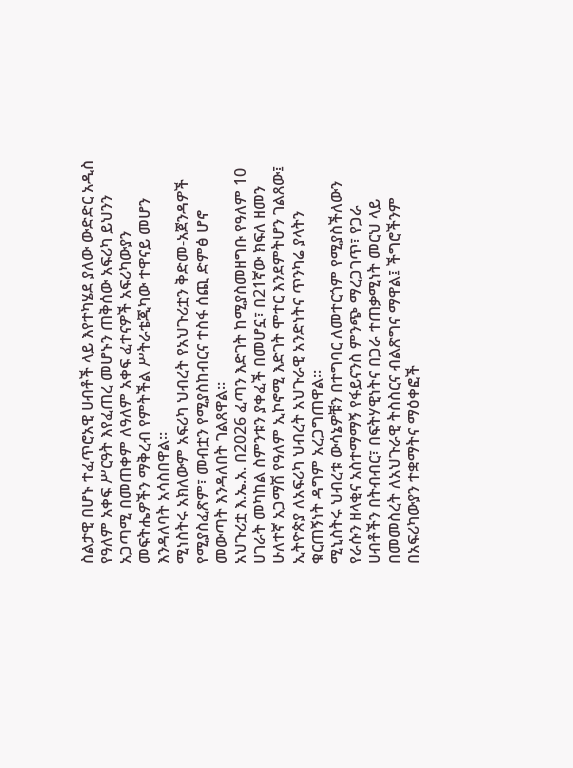ስልታዊ በሆኑ ተፈጥሮአዊ ሀብቶች ላይ እየተካሄደ ያለው ውድድር አዲስ የዓለም አቀፍ ሥርዓት እየፈጠረ መሆኑን ጠቅሰው አፍሪካ ይህንን አጋጣሚ በመጠቀም ለዓለም አቀፍ ፈተናዎች አፍሪካውያን መፍትሔዎችን ማቅረብ የምትችል ሥትራቴጂካው ተዋናይ መሆን እንዳለባት አሳስበዋል።
ሚነስትሩ አክለውም አፍሪካ ህብረት የአህጉሪቷን ቅድመ-አጀንዳዎች የሚያስፈጽም፣ መብቷን የሚያስከብርና ተስፋ ሰጪ ድምፅ ሆኖ መውጣት እንዳለበት ገልጸዋል።
አህጉሪቷ እ.ኤ.አ. በ2026 ፈጣን እድገት ከሚያስመዘግቡ የዓለም 10 ሀገራት መካከል ስምንቱን ያቀፈች በመሆኗ፣ በ21ኛው ክፍለ ዘመን ሁለተኛ አጋማሽ የዓለም ኢኮኖሚ እድገት ሞተር እንደምትሆን ገልጸው፤ ኢትዮጵያ ለአፍሪካ ህብረት አህጉራዊ አንድነትና ጥንካሬ ያላትን ቁርጠኝነት ዳግም አረጋግጠዋል።
ሚኒስትሩ ህብረቱ ውሳኔዎቹን በተግባር ለመተርጎም የሚያስችለውን የራሱን ዘላቂና አስተማማኝ የፋይናንስ ምንጭ ማረጋገጥ፣ የጋራ ሀብቶችን በትብብር፣ በፍትሃዊነትና በጋራ ተጠቃሚነት መርህ ላይ በመመስረት ለአህጉራዊ ትስስርና ብልጽግና ማዋል፤ ችግሮችንም በአፍሪካውያን ተቋማትና ማዕቀፎች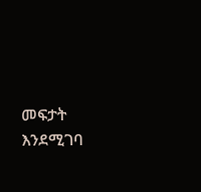መፍታት እንደሚገባ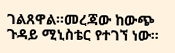ገልጸዋል።መረጃው ከውጭ ጉዳይ ሚኒስቴር የተገኘ ነው።